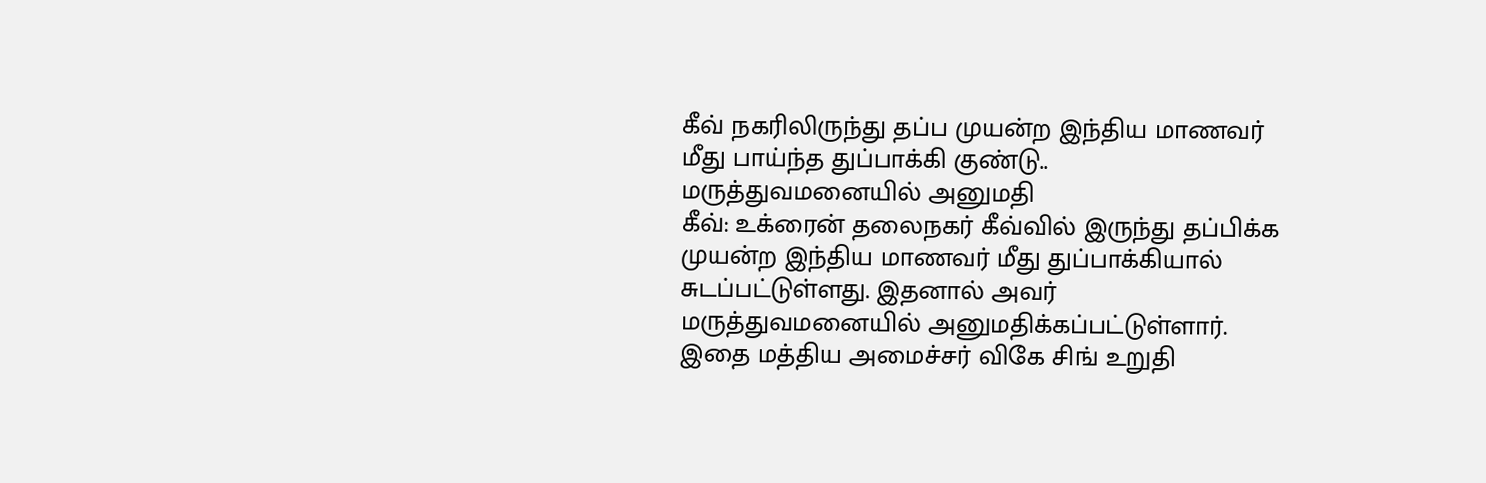கீவ் நகரிலிருந்து தப்ப முயன்ற இந்திய மாணவர் மீது பாய்ந்த துப்பாக்கி குண்டு.. மருத்துவமனையில் அனுமதி
கீவ்: உக்ரைன் தலைநகர் கீவ்வில் இருந்து தப்பிக்க முயன்ற இந்திய மாணவர் மீது துப்பாக்கியால் சுடப்பட்டுள்ளது. இதனால் அவர் மருத்துவமனையில் அனுமதிக்கப்பட்டுள்ளார். இதை மத்திய அமைச்சர் விகே சிங் உறுதி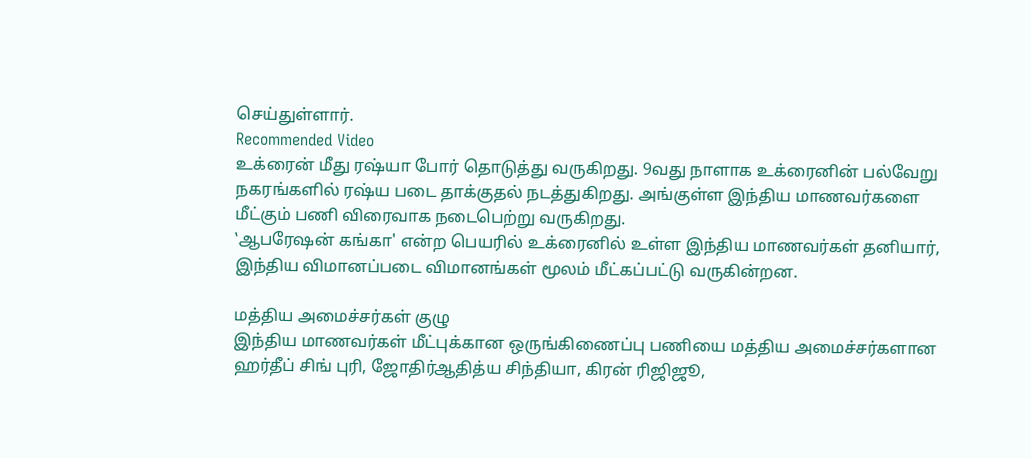செய்துள்ளார்.
Recommended Video
உக்ரைன் மீது ரஷ்யா போர் தொடுத்து வருகிறது. 9வது நாளாக உக்ரைனின் பல்வேறு நகரங்களில் ரஷ்ய படை தாக்குதல் நடத்துகிறது. அங்குள்ள இந்திய மாணவர்களை மீட்கும் பணி விரைவாக நடைபெற்று வருகிறது.
‛ஆபரேஷன் கங்கா' என்ற பெயரில் உக்ரைனில் உள்ள இந்திய மாணவர்கள் தனியார், இந்திய விமானப்படை விமானங்கள் மூலம் மீட்கப்பட்டு வருகின்றன.

மத்திய அமைச்சர்கள் குழு
இந்திய மாணவர்கள் மீட்புக்கான ஒருங்கிணைப்பு பணியை மத்திய அமைச்சர்களான ஹர்தீப் சிங் புரி, ஜோதிர்ஆதித்ய சிந்தியா, கிரன் ரிஜிஜூ,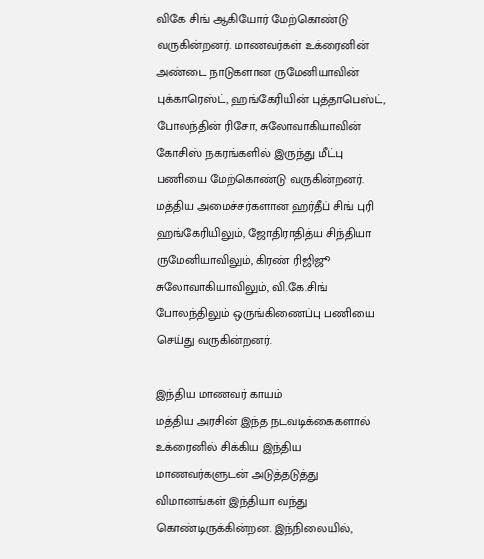விகே சிங் ஆகியோர் மேற்கொண்டு வருகின்றனர். மாணவர்கள் உக்ரைனின் அண்டை நாடுகளான ருமேனியாவின் புக்காரெஸ்ட், ஹங்கேரியின் புத்தாபெஸ்ட், போலந்தின் ரிசோ, சுலோவாகியாவின் கோசிஸ் நகரங்களில் இருந்து மீட்பு பணியை மேற்கொண்டு வருகின்றனர். மத்திய அமைச்சர்களான ஹர்தீப் சிங் புரி ஹங்கேரியிலும், ஜோதிராதித்ய சிந்தியா ருமேனியாவிலும், கிரண் ரிஜிஜூ சுலோவாகியாவிலும், வி.கே.சிங் போலந்திலும் ஒருங்கிணைப்பு பணியை செய்து வருகின்றனர்.

இந்திய மாணவர் காயம்
மத்திய அரசின் இந்த நடவடிக்கைகளால் உக்ரைனில் சிக்கிய இந்திய மாணவர்களுடன் அடுத்தடுத்து விமானங்கள் இந்தியா வந்து கொண்டிருக்கின்றன. இந்நிலையில்,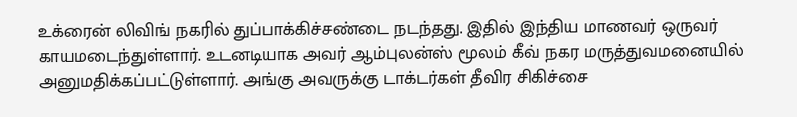உக்ரைன் லிவிங் நகரில் துப்பாக்கிச்சண்டை நடந்தது. இதில் இந்திய மாணவர் ஒருவர் காயமடைந்துள்ளார். உடனடியாக அவர் ஆம்புலன்ஸ் மூலம் கீவ் நகர மருத்துவமனையில் அனுமதிக்கப்பட்டுள்ளார். அங்கு அவருக்கு டாக்டர்கள் தீவிர சிகிச்சை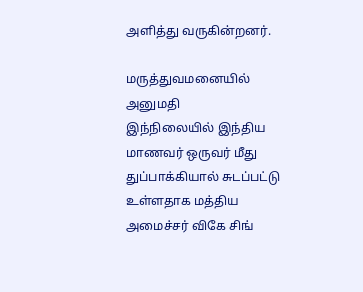அளித்து வருகின்றனர்.

மருத்துவமனையில் அனுமதி
இந்நிலையில் இந்திய மாணவர் ஒருவர் மீது துப்பாக்கியால் சுடப்பட்டு உள்ளதாக மத்திய அமைச்சர் விகே சிங்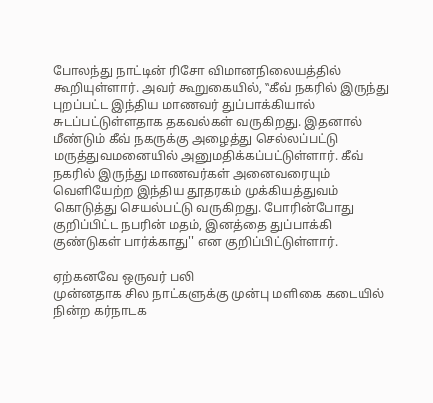போலந்து நாட்டின் ரிசோ விமானநிலையத்தில் கூறியுள்ளார். அவர் கூறுகையில், ‛‛கீவ் நகரில் இருந்து புறப்பட்ட இந்திய மாணவர் துப்பாக்கியால் சுடப்பட்டுள்ளதாக தகவல்கள் வருகிறது. இதனால் மீண்டும் கீவ் நகருக்கு அழைத்து செல்லப்பட்டு மருத்துவமனையில் அனுமதிக்கப்பட்டுள்ளார். கீவ் நகரில் இருந்து மாணவர்கள் அனைவரையும் வெளியேற்ற இந்திய தூதரகம் முக்கியத்துவம் கொடுத்து செயல்பட்டு வருகிறது. போரின்போது குறிப்பிட்ட நபரின் மதம், இனத்தை துப்பாக்கி குண்டுகள் பார்க்காது'' என குறிப்பிட்டுள்ளார்.

ஏற்கனவே ஒருவர் பலி
முன்னதாக சில நாட்களுக்கு முன்பு மளிகை கடையில் நின்ற கர்நாடக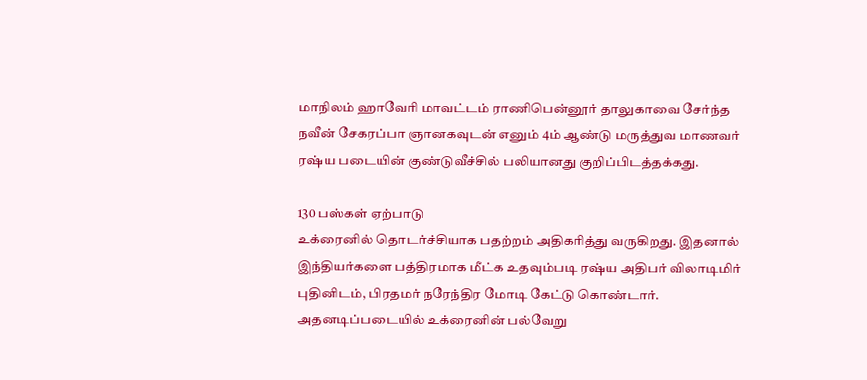மாநிலம் ஹாவேரி மாவட்டம் ராணிபென்னூர் தாலுகாவை சேர்ந்த நவீன் சேகரப்பா ஞானகவுடன் எனும் 4ம் ஆண்டு மருத்துவ மாணவர் ரஷ்ய படையின் குண்டுவீச்சில் பலியானது குறிப்பிடத்தக்கது.

130 பஸ்கள் ஏற்பாடு
உக்ரைனில் தொடர்ச்சியாக பதற்றம் அதிகரித்து வருகிறது. இதனால் இந்தியர்களை பத்திரமாக மீட்க உதவும்படி ரஷ்ய அதிபர் விலாடிமிர் புதினிடம், பிரதமர் நரேந்திர மோடி கேட்டு கொண்டார். அதனடிப்படையில் உக்ரைனின் பல்வேறு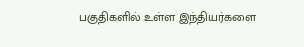பகுதிகளில் உள்ள இந்தியர்களை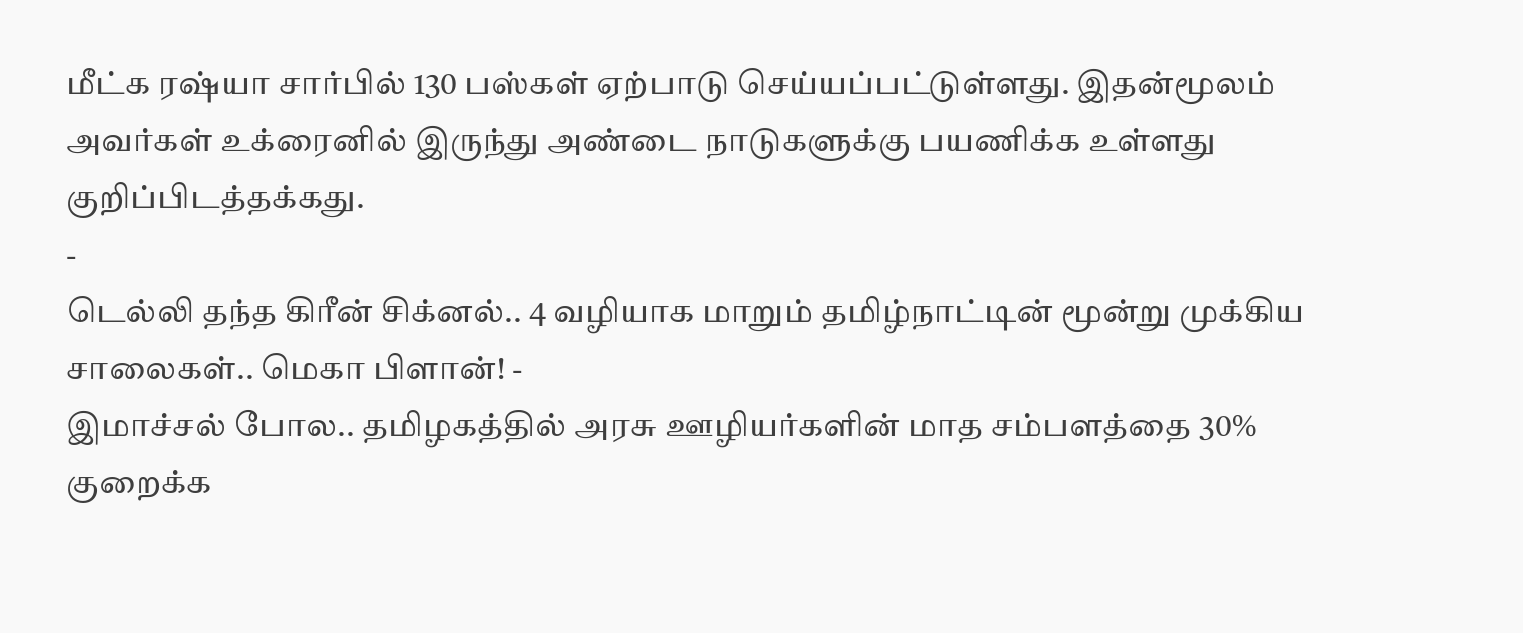மீட்க ரஷ்யா சார்பில் 130 பஸ்கள் ஏற்பாடு செய்யப்பட்டுள்ளது. இதன்மூலம் அவர்கள் உக்ரைனில் இருந்து அண்டை நாடுகளுக்கு பயணிக்க உள்ளது குறிப்பிடத்தக்கது.
-
டெல்லி தந்த கிரீன் சிக்னல்.. 4 வழியாக மாறும் தமிழ்நாட்டின் மூன்று முக்கிய சாலைகள்.. மெகா பிளான்! -
இமாச்சல் போல.. தமிழகத்தில் அரசு ஊழியர்களின் மாத சம்பளத்தை 30% குறைக்க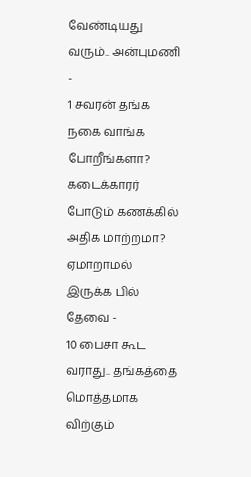வேண்டியது வரும்.. அன்புமணி -
1 சவரன் தங்க நகை வாங்க போறீங்களா? கடைக்காரர் போடும் கணக்கில் அதிக மாற்றமா? ஏமாறாமல் இருக்க பில் தேவை -
10 பைசா கூட வராது.. தங்கத்தை மொத்தமாக விற்கும்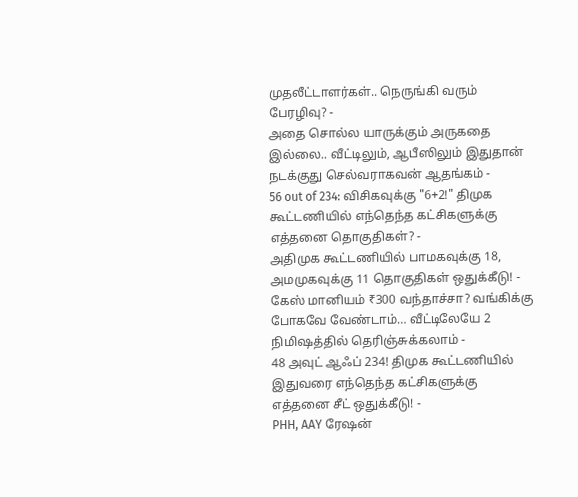முதலீட்டாளர்கள்.. நெருங்கி வரும் பேரழிவு? -
அதை சொல்ல யாருக்கும் அருகதை இல்லை.. வீட்டிலும், ஆபீஸிலும் இதுதான் நடக்குது செல்வராகவன் ஆதங்கம் -
56 out of 234: விசிகவுக்கு "6+2!" திமுக கூட்டணியில் எந்தெந்த கட்சிகளுக்கு எத்தனை தொகுதிகள்? -
அதிமுக கூட்டணியில் பாமகவுக்கு 18, அமமுகவுக்கு 11 தொகுதிகள் ஒதுக்கீடு! -
கேஸ் மானியம் ₹300 வந்தாச்சா? வங்கிக்கு போகவே வேண்டாம்… வீட்டிலேயே 2 நிமிஷத்தில் தெரிஞ்சுக்கலாம் -
48 அவுட் ஆஃப் 234! திமுக கூட்டணியில் இதுவரை எந்தெந்த கட்சிகளுக்கு எத்தனை சீட் ஒதுக்கீடு! -
PHH, AAY ரேஷன்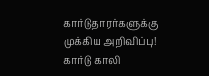கார்டுதாரர்களுக்கு முக்கிய அறிவிப்பு! கார்டு காலி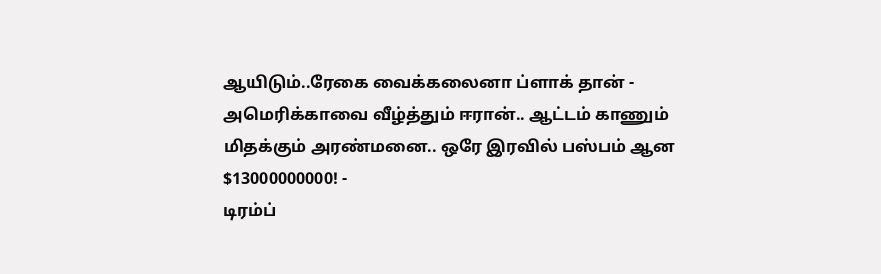ஆயிடும்..ரேகை வைக்கலைனா ப்ளாக் தான் -
அமெரிக்காவை வீழ்த்தும் ஈரான்.. ஆட்டம் காணும் மிதக்கும் அரண்மனை.. ஒரே இரவில் பஸ்பம் ஆன $13000000000! -
டிரம்ப்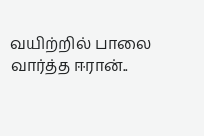வயிற்றில் பாலை வார்த்த ஈரான்..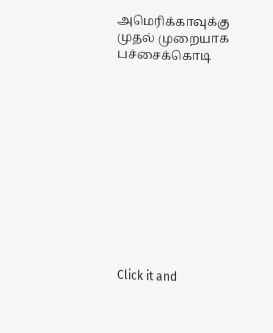அமெரிக்காவுக்கு முதல் முறையாக பச்சைக்கொடி












Click it and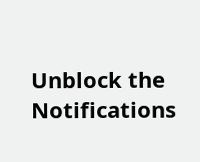Unblock the Notifications